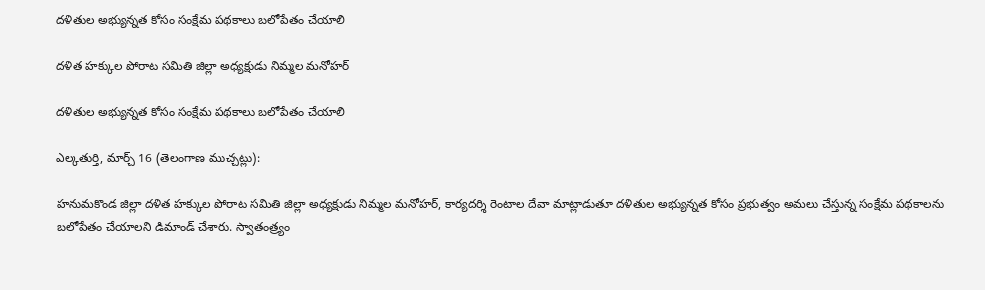దళితుల అభ్యున్నత కోసం సంక్షేమ పథకాలు బలోపేతం చేయాలి

దళిత హక్కుల పోరాట సమితి జిల్లా అధ్యక్షుడు నిమ్మల మనోహర్

దళితుల అభ్యున్నత కోసం సంక్షేమ పథకాలు బలోపేతం చేయాలి

ఎల్కతుర్తి, మార్చ్ 16 (తెలంగాణ ముచ్చట్లు):

హనుమకొండ జిల్లా దళిత హక్కుల పోరాట సమితి జిల్లా అధ్యక్షుడు నిమ్మల మనోహర్, కార్యదర్శి రెంటాల దేవా మాట్లాడుతూ దళితుల అభ్యున్నత కోసం ప్రభుత్వం అమలు చేస్తున్న సంక్షేమ పథకాలను బలోపేతం చేయాలని డిమాండ్ చేశారు. స్వాతంత్ర్యం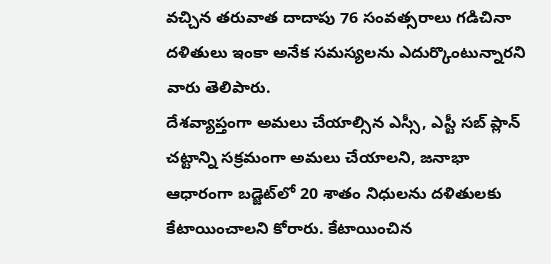వచ్చిన తరువాత దాదాపు 76 సంవత్సరాలు గడిచినా దళితులు ఇంకా అనేక సమస్యలను ఎదుర్కొంటున్నారని వారు తెలిపారు.
దేశవ్యాప్తంగా అమలు చేయాల్సిన ఎస్సీ, ఎస్టీ సబ్ ప్లాన్ చట్టాన్ని సక్రమంగా అమలు చేయాలని, జనాభా ఆధారంగా బడ్జెట్‌లో 20 శాతం నిధులను దళితులకు కేటాయించాలని కోరారు. కేటాయించిన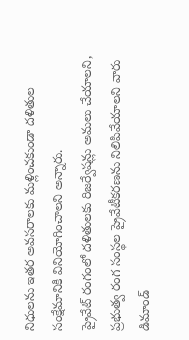నిధులను ఇతర అవసరాలకు మళ్లించకుండా దళితుల సంక్షేమానికి వినియోగించాలని అన్నారు.
ప్రైవేట్ రంగంలో దళితులకు రిజర్వేషన్లు అమలు చేయాలని, ప్రభుత్వ రంగ సంస్థల ప్రైవేటీకరణను నిలిపివేయాలని వారు డిమాండ్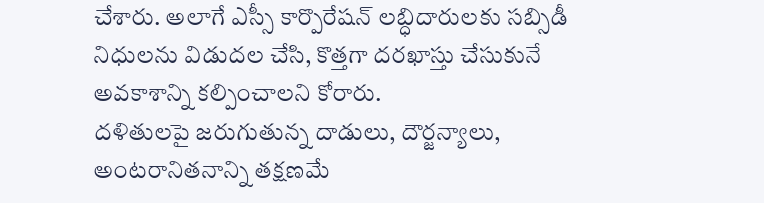చేశారు. అలాగే ఎస్సీ కార్పొరేషన్ లబ్ధిదారులకు సబ్సిడీ నిధులను విడుదల చేసి, కొత్తగా దరఖాస్తు చేసుకునే అవకాశాన్ని కల్పించాలని కోరారు.
దళితులపై జరుగుతున్న దాడులు, దౌర్జన్యాలు, అంటరానితనాన్ని తక్షణమే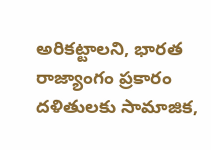అరికట్టాలని, భారత రాజ్యాంగం ప్రకారం దళితులకు సామాజిక,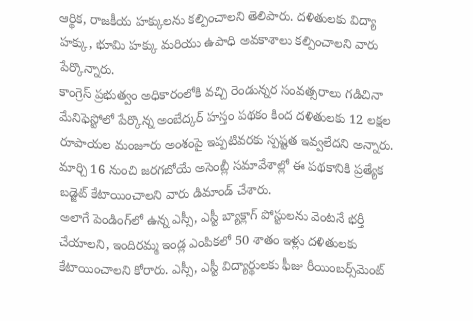ఆర్థిక, రాజకీయ హక్కులను కల్పించాలని తెలిపారు. దళితులకు విద్యా హక్కు, భూమి హక్కు మరియు ఉపాధి అవకాశాలు కల్పించాలని వారు పేర్కొన్నారు.
కాంగ్రెస్ ప్రభుత్వం అధికారంలోకి వచ్చి రెండున్నర సంవత్సరాలు గడిచినా మేనిఫెస్టోలో పేర్కొన్న అంబేద్కర్ హస్తం పథకం కింద దళితులకు 12 లక్షల రూపాయల మంజూరు అంశంపై ఇప్పటివరకు స్పష్టత ఇవ్వలేదని అన్నారు. మార్చి 16 నుంచి జరగబోయే అసెంబ్లీ సమావేశాల్లో ఈ పథకానికి ప్రత్యేక బడ్జెట్ కేటాయించాలని వారు డిమాండ్ చేశారు.
అలాగే పెండింగ్‌లో ఉన్న ఎస్సీ, ఎస్టీ బ్యాక్లాగ్ పోస్టులను వెంటనే భర్తీ చేయాలని, ఇందిరమ్మ ఇండ్ల ఎంపికలో 50 శాతం ఇళ్లు దళితులకు కేటాయించాలని కోరారు. ఎస్సీ, ఎస్టీ విద్యార్థులకు ఫీజు రీయింబర్స్‌మెంట్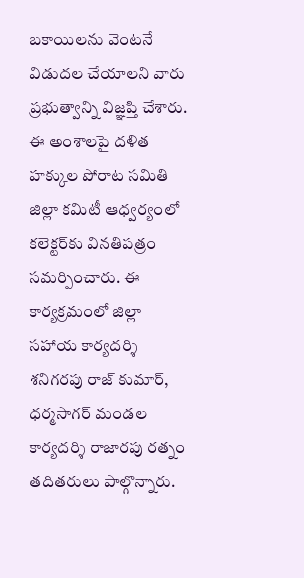బకాయిలను వెంటనే విడుదల చేయాలని వారు ప్రభుత్వాన్ని విజ్ఞప్తి చేశారు.
ఈ అంశాలపై దళిత హక్కుల పోరాట సమితి జిల్లా కమిటీ ఆధ్వర్యంలో కలెక్టర్‌కు వినతిపత్రం సమర్పించారు. ఈ కార్యక్రమంలో జిల్లా సహాయ కార్యదర్శి శనిగరపు రాజ్ కుమార్, ధర్మసాగర్ మండల కార్యదర్శి రాజారపు రత్నం తదితరులు పాల్గొన్నారు.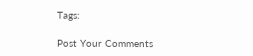Tags:

Post Your Comments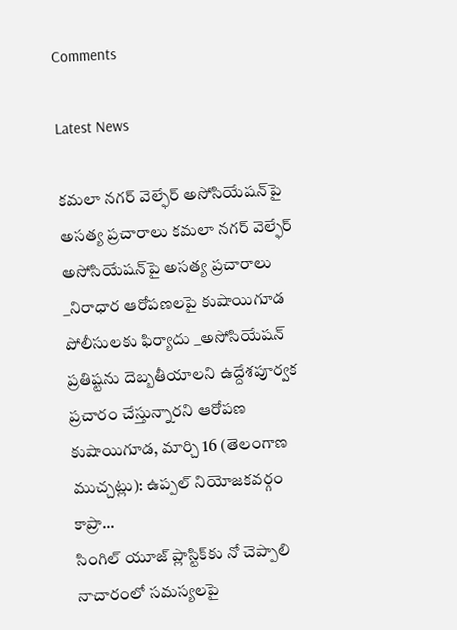Comments

Latest News

కమలా నగర్ వెల్ఫేర్ అసోసియేషన్‌పై అసత్య ప్రచారాలు కమలా నగర్ వెల్ఫేర్ అసోసియేషన్‌పై అసత్య ప్రచారాలు
_నిరాధార ఆరోపణలపై కుషాయిగూడ పోలీసులకు ఫిర్యాదు _అసోసియేషన్ ప్రతిష్టను దెబ్బతీయాలని ఉద్దేశపూర్వక ప్రచారం చేస్తున్నారని ఆరోపణ కుషాయిగూడ, మార్చి 16 (తెలంగాణ ముచ్చట్లు): ఉప్పల్ నియోజకవర్గం కాప్రా...
సింగిల్ యూజ్ ప్లాస్టిక్‌కు నో చెప్పాలి
నాచారంలో సమస్యలపై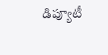డిప్యూటీ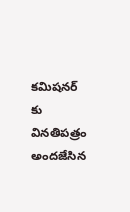కమిషనర్‌ కు వినతిపత్రం అందజేసిన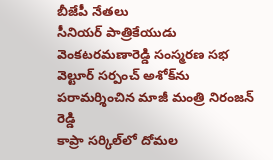బీజేపీ నేతలు
సీనియర్ పాత్రికేయుడు వెంకటరమణారెడ్డి సంస్మరణ సభ
వెల్టూర్ సర్పంచ్ అశోక్‌ను పరామర్శించిన మాజీ మంత్రి నిరంజన్ రెడ్డి
కాప్రా సర్కిల్‌లో దోమల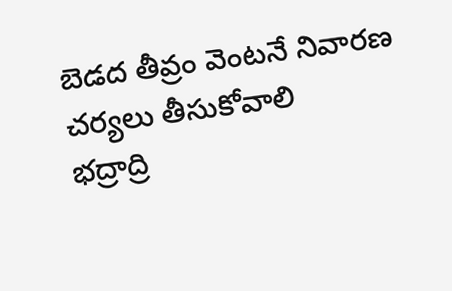బెడద తీవ్రం వెంటనే నివారణ చర్యలు తీసుకోవాలి
భద్రాద్రి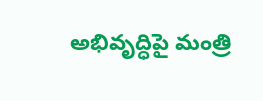అభివృద్ధిపై మంత్రి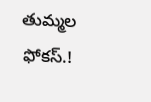తుమ్మల ఫోకస్.!